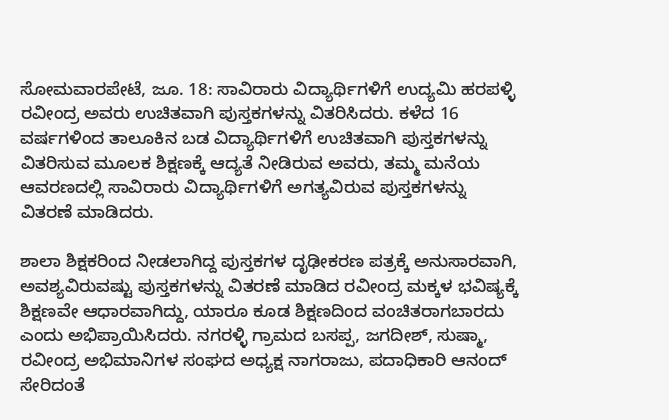ಸೋಮವಾರಪೇಟೆ, ಜೂ. 18: ಸಾವಿರಾರು ವಿದ್ಯಾರ್ಥಿಗಳಿಗೆ ಉದ್ಯಮಿ ಹರಪಳ್ಳಿ ರವೀಂದ್ರ ಅವರು ಉಚಿತವಾಗಿ ಪುಸ್ತಕಗಳನ್ನು ವಿತರಿಸಿದರು. ಕಳೆದ 16 ವರ್ಷಗಳಿಂದ ತಾಲೂಕಿನ ಬಡ ವಿದ್ಯಾರ್ಥಿಗಳಿಗೆ ಉಚಿತವಾಗಿ ಪುಸ್ತಕಗಳನ್ನು ವಿತರಿಸುವ ಮೂಲಕ ಶಿಕ್ಷಣಕ್ಕೆ ಆದ್ಯತೆ ನೀಡಿರುವ ಅವರು, ತಮ್ಮ ಮನೆಯ ಆವರಣದಲ್ಲಿ ಸಾವಿರಾರು ವಿದ್ಯಾರ್ಥಿಗಳಿಗೆ ಅಗತ್ಯವಿರುವ ಪುಸ್ತಕಗಳನ್ನು ವಿತರಣೆ ಮಾಡಿದರು.

ಶಾಲಾ ಶಿಕ್ಷಕರಿಂದ ನೀಡಲಾಗಿದ್ದ ಪುಸ್ತಕಗಳ ದೃಢೀಕರಣ ಪತ್ರಕ್ಕೆ ಅನುಸಾರವಾಗಿ, ಅವಶ್ಯವಿರುವಷ್ಟು ಪುಸ್ತಕಗಳನ್ನು ವಿತರಣೆ ಮಾಡಿದ ರವೀಂದ್ರ ಮಕ್ಕಳ ಭವಿಷ್ಯಕ್ಕೆ ಶಿಕ್ಷಣವೇ ಆಧಾರವಾಗಿದ್ದು, ಯಾರೂ ಕೂಡ ಶಿಕ್ಷಣದಿಂದ ವಂಚಿತರಾಗಬಾರದು ಎಂದು ಅಭಿಪ್ರಾಯಿಸಿದರು. ನಗರಳ್ಳಿ ಗ್ರಾಮದ ಬಸಪ್ಪ, ಜಗದೀಶ್, ಸುಷ್ಮಾ, ರವೀಂದ್ರ ಅಭಿಮಾನಿಗಳ ಸಂಘದ ಅಧ್ಯಕ್ಷ ನಾಗರಾಜು, ಪದಾಧಿಕಾರಿ ಆನಂದ್ ಸೇರಿದಂತೆ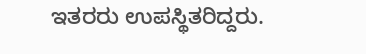ಇತರರು ಉಪಸ್ಥಿತರಿದ್ದರು.